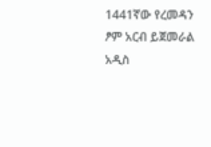1441ኛው የረመዳን ፆም አርብ ይጀመራል
አዲስ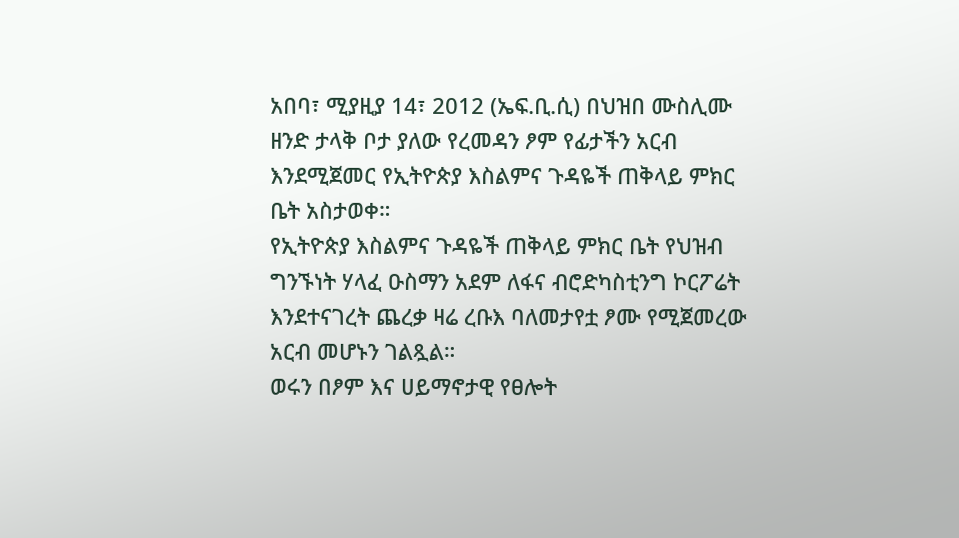አበባ፣ ሚያዚያ 14፣ 2012 (ኤፍ.ቢ.ሲ) በህዝበ ሙስሊሙ ዘንድ ታላቅ ቦታ ያለው የረመዳን ፆም የፊታችን አርብ እንደሚጀመር የኢትዮጵያ እስልምና ጉዳዬች ጠቅላይ ምክር ቤት አስታወቀ።
የኢትዮጵያ እስልምና ጉዳዬች ጠቅላይ ምክር ቤት የህዝብ ግንኙነት ሃላፈ ዑስማን አደም ለፋና ብሮድካስቲንግ ኮርፖሬት እንደተናገረት ጨረቃ ዛሬ ረቡእ ባለመታየቷ ፆሙ የሚጀመረው አርብ መሆኑን ገልጿል።
ወሩን በፆም እና ሀይማኖታዊ የፀሎት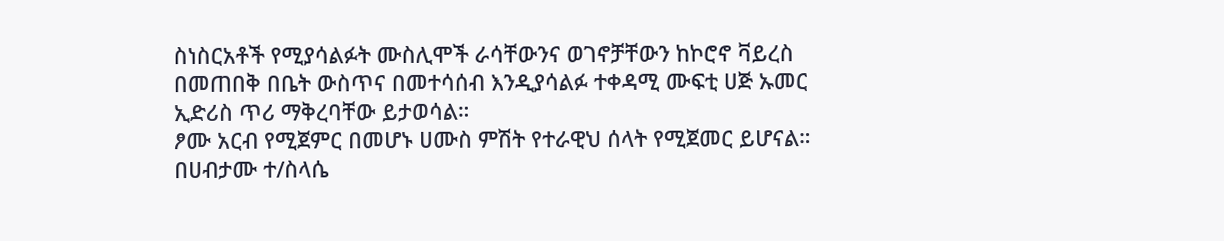ስነስርአቶች የሚያሳልፉት ሙስሊሞች ራሳቸውንና ወገኖቻቸውን ከኮሮኖ ቫይረስ በመጠበቅ በቤት ውስጥና በመተሳሰብ እንዲያሳልፉ ተቀዳሚ ሙፍቲ ሀጅ ኡመር ኢድሪስ ጥሪ ማቅረባቸው ይታወሳል።
ፆሙ አርብ የሚጀምር በመሆኑ ሀሙስ ምሽት የተራዊህ ሰላት የሚጀመር ይሆናል።
በሀብታሙ ተ/ስላሴ